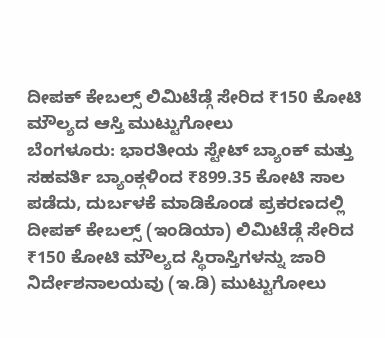ದೀಪಕ್ ಕೇಬಲ್ಸ್ ಲಿಮಿಟೆಡ್ಗೆ ಸೇರಿದ ₹150 ಕೋಟಿ ಮೌಲ್ಯದ ಆಸ್ತಿ ಮುಟ್ಟುಗೋಲು
ಬೆಂಗಳೂರು: ಭಾರತೀಯ ಸ್ಟೇಟ್ ಬ್ಯಾಂಕ್ ಮತ್ತು ಸಹವರ್ತಿ ಬ್ಯಾಂಕ್ಗಳಿಂದ ₹899.35 ಕೋಟಿ ಸಾಲ ಪಡೆದು, ದುರ್ಬಳಕೆ ಮಾಡಿಕೊಂಡ ಪ್ರಕರಣದಲ್ಲಿ ದೀಪಕ್ ಕೇಬಲ್ಸ್ (ಇಂಡಿಯಾ) ಲಿಮಿಟೆಡ್ಗೆ ಸೇರಿದ ₹150 ಕೋಟಿ ಮೌಲ್ಯದ ಸ್ಥಿರಾಸ್ತಿಗಳನ್ನು ಜಾರಿ ನಿರ್ದೇಶನಾಲಯವು (ಇ.ಡಿ) ಮುಟ್ಟುಗೋಲು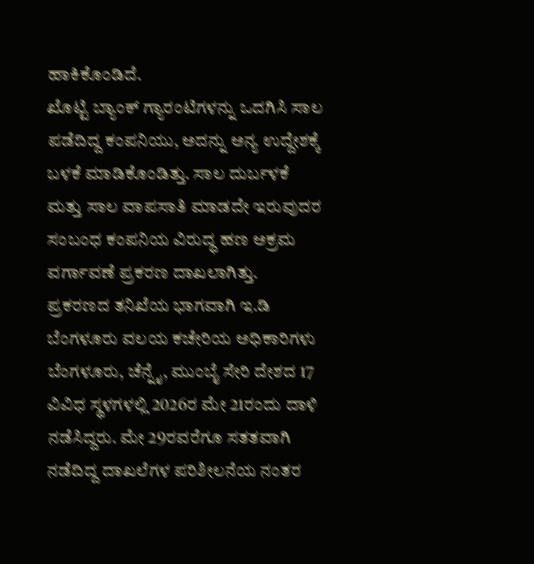ಹಾಕಿಕೊಂಡಿದೆ.
ಖೊಟ್ಟಿ ಬ್ಯಾಂಕ್ ಗ್ಯಾರಂಟಿಗಳನ್ನು ಒದಗಿಸಿ ಸಾಲ ಪಡೆದಿದ್ದ ಕಂಪನಿಯು, ಅದನ್ನು ಅನ್ಯ ಉದ್ದೇಶಕ್ಕೆ ಬಳಕೆ ಮಾಡಿಕೊಂಡಿತ್ತು. ಸಾಲ ದುರ್ಬಳಕೆ ಮತ್ತು ಸಾಲ ವಾಪಸಾತಿ ಮಾಡದೇ ಇರುವುದರ ಸಂಬಂಧ ಕಂಪನಿಯ ವಿರುದ್ಧ ಹಣ ಅಕ್ರಮ ವರ್ಗಾವಣೆ ಪ್ರಕರಣ ದಾಖಲಾಗಿತ್ತು.
ಪ್ರಕರಣದ ತನಿಖೆಯ ಭಾಗವಾಗಿ ಇ.ಡಿ ಬೆಂಗಳೂರು ವಲಯ ಕಚೇರಿಯ ಅಧಿಕಾರಿಗಳು ಬೆಂಗಳೂರು, ಚೆನ್ನೈ, ಮುಂಬೈ ಸೇರಿ ದೇಶದ 17 ವಿವಿಧ ಸ್ಥಳಗಳಲ್ಲಿ 2026ರ ಮೇ 21ರಂದು ದಾಳಿ ನಡೆಸಿದ್ದರು. ಮೇ 29ರವರೆಗೂ ಸತತವಾಗಿ ನಡೆದಿದ್ದ ದಾಖಲೆಗಳ ಪರಿಶೀಲನೆಯ ನಂತರ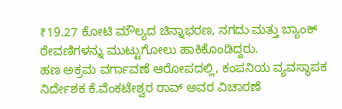₹19.27 ಕೋಟಿ ಮೌಲ್ಯದ ಚಿನ್ನಾಭರಣ, ನಗದು ಮತ್ತು ಬ್ಯಾಂಕ್ ಠೇವಣಿಗಳನ್ನು ಮುಟ್ಟುಗೋಲು ಹಾಕಿಕೊಂಡಿದ್ದರು.
ಹಣ ಅಕ್ರಮ ವರ್ಗಾವಣೆ ಆರೋಪದಲ್ಲಿ, ಕಂಪನಿಯ ವ್ಯವಸ್ಥಾಪಕ ನಿರ್ದೇಶಕ ಕೆ.ವೆಂಕಟೇಶ್ವರ ರಾವ್ ಅವರ ವಿಚಾರಣೆ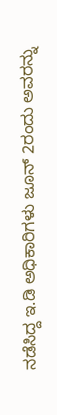ನಡೆಸಿದ್ದ ಇ.ಡಿ ಅಧಿಕಾರಿಗಳು ಜೂನ್ 2ರಂದು ಅವರನ್ನು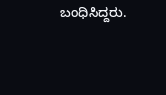ಬಂಧಿಸಿದ್ದರು.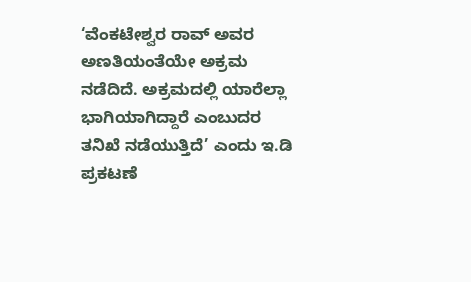‘ವೆಂಕಟೇಶ್ವರ ರಾವ್ ಅವರ ಅಣತಿಯಂತೆಯೇ ಅಕ್ರಮ ನಡೆದಿದೆ. ಅಕ್ರಮದಲ್ಲಿ ಯಾರೆಲ್ಲಾ ಭಾಗಿಯಾಗಿದ್ದಾರೆ ಎಂಬುದರ ತನಿಖೆ ನಡೆಯುತ್ತಿದೆ’ ಎಂದು ಇ.ಡಿ ಪ್ರಕಟಣೆ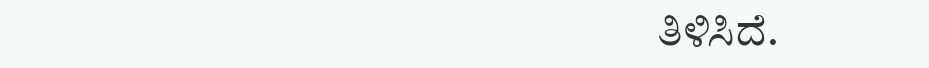ತಿಳಿಸಿದೆ.